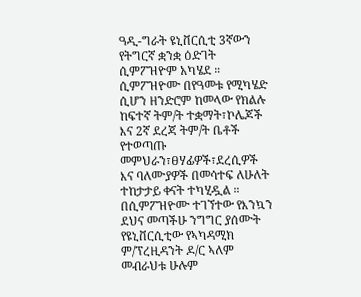ዓዲ-ግራት ዩኒቨርሲቲ 3ኛውን የትግርኛ ቋንቋ ዕድገት ሲምፖዝዮም አካሄደ ።
ሲምፖዝዮሙ በየዓመቱ የሚካሄድ ሲሆን ዘንድሮም ከመላው የክልሉ ከፍተኛ ትም/ት ተቋማት፣ኮሌጆች እና 2ኛ ደረጃ ትም/ት ቤቶች የተወጣጡ መምህራን፣ፀሃፊዎች፣ደረሲዎች እና ባለሙያዎች በመሳተፍ ለሁለት ተከታታይ ቀናት ተካሂዷል ።
በሲምፖዝዮሙ ተገኘተው የእንኳን ደህና መጣችሁ ንግግር ያሰሙት የዩኒቨርሲቲው የኣካዳሚክ ም/ፕረዚዳንት ዶ/ር ኣለም መብራህቱ ሁሉም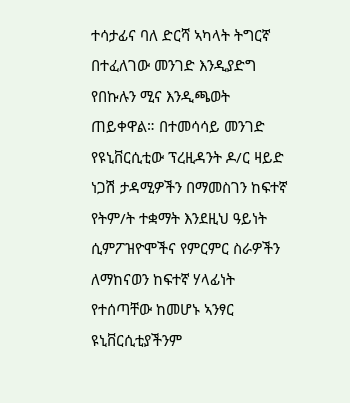ተሳታፊና ባለ ድርሻ ኣካላት ትግርኛ በተፈለገው መንገድ እንዲያድግ የበኩሉን ሚና እንዲጫወት ጠይቀዋል። በተመሳሳይ መንገድ የዩኒቨርሲቲው ፕረዚዳንት ዶ/ር ዛይድ ነጋሽ ታዳሚዎችን በማመስገን ከፍተኛ የትም/ት ተቋማት እንደዚህ ዓይነት ሲምፖዝዮሞችና የምርምር ስራዎችን ለማከናወን ከፍተኛ ሃላፊነት የተሰጣቸው ከመሆኑ ኣንፃር ዩኒቨርሲቲያችንም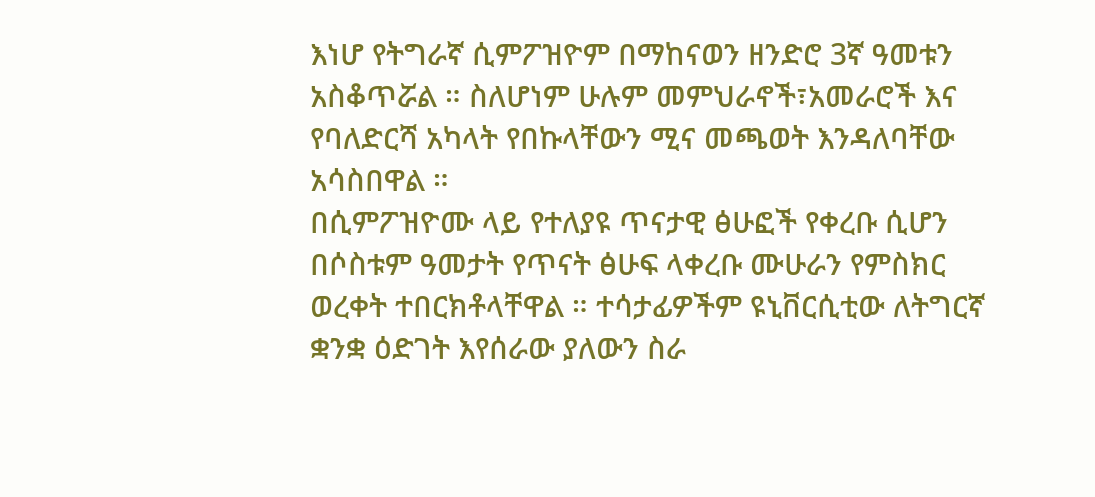እነሆ የትግራኛ ሲምፖዝዮም በማከናወን ዘንድሮ 3ኛ ዓመቱን አስቆጥሯል ። ስለሆነም ሁሉም መምህራኖች፣አመራሮች እና የባለድርሻ አካላት የበኩላቸውን ሚና መጫወት እንዳለባቸው አሳስበዋል ።
በሲምፖዝዮሙ ላይ የተለያዩ ጥናታዊ ፅሁፎች የቀረቡ ሲሆን በሶስቱም ዓመታት የጥናት ፅሁፍ ላቀረቡ ሙሁራን የምስክር ወረቀት ተበርክቶላቸዋል ። ተሳታፊዎችም ዩኒቨርሲቲው ለትግርኛ ቋንቋ ዕድገት እየሰራው ያለውን ስራ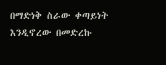በማድነቅ ስራው ቀጣይነት እንዲኖረው በመድረኩ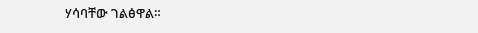ሃሳባቸው ገልፅዋል።